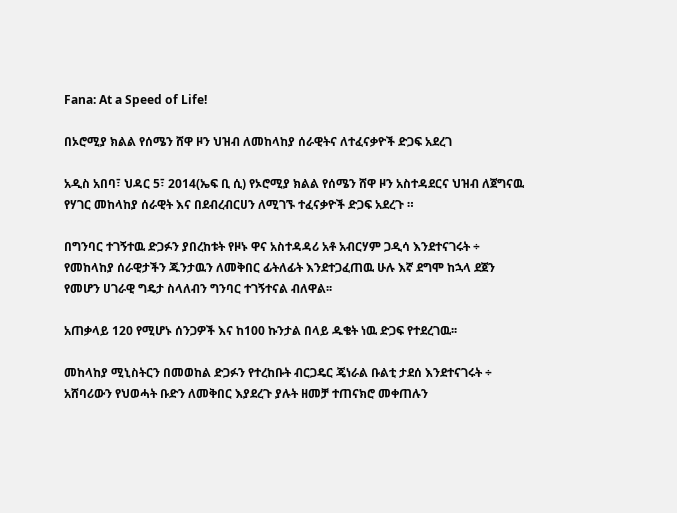Fana: At a Speed of Life!

በኦሮሚያ ክልል የሰሜን ሸዋ ዞን ህዝብ ለመከላከያ ሰራዊትና ለተፈናቃዮች ድጋፍ አደረገ

አዲስ አበባ፣ ህዳር 5፣ 2014(ኤፍ ቢ ሲ) የኦሮሚያ ክልል የሰሜን ሸዋ ዞን አስተዳደርና ህዝብ ለጀግናዉ የሃገር መከላከያ ሰራዊት እና በደብረብርሀን ለሚገኙ ተፈናቃዮች ድጋፍ አደረጉ ።

በግንባር ተገኝተዉ ድጋፉን ያበረከቱት የዞኑ ዋና አስተዳዳሪ አቶ አብርሃም ጋዲሳ እንደተናገሩት ÷ የመከላከያ ሰራዊታችን ጁንታዉን ለመቅበር ፊትለፊት እንደተጋፈጠዉ ሁሉ እኛ ደግሞ ከኋላ ደጀን የመሆን ሀገራዊ ግዴታ ስላለብን ግንባር ተገኝተናል ብለዋል፡፡

አጠቃላይ 120 የሚሆኑ ሰንጋዎች እና ከ100 ኩንታል በላይ ዱቄት ነዉ ድጋፍ የተደረገዉ፡፡

መከላከያ ሚኒስትርን በመወከል ድጋፉን የተረከቡት ብርጋዴር ጄነራል ቡልቲ ታደሰ እንደተናገሩት ÷ አሸባሪውን የህወሓት ቡድን ለመቅበር እያደረጉ ያሉት ዘመቻ ተጠናክሮ መቀጠሉን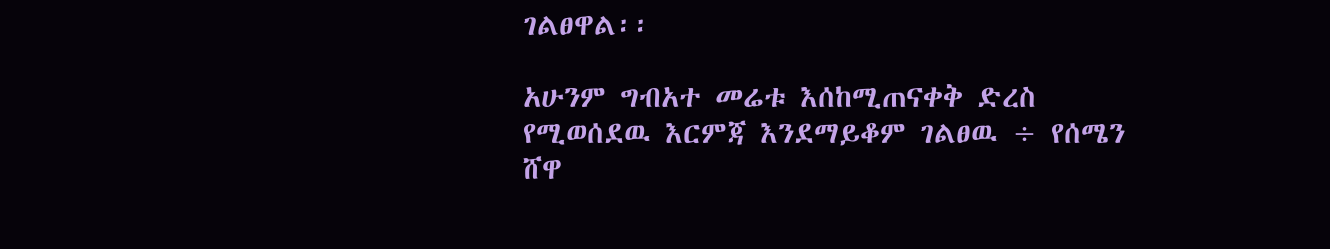ገልፀዋል፡፡

አሁንም ግብአተ መሬቱ እሰከሚጠናቀቅ ድረስ የሚወሰደዉ እርምጃ እንደማይቆም ገልፀዉ ÷ የሰሜን ሸዋ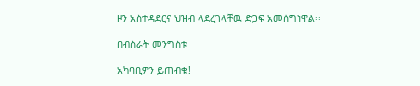ዞን አስተዳደርና ህዝብ ላደረገላቸዉ ድጋፍ አመሰግነዋል፡፡

በብስራት መንግስቱ

አካባቢዎን ይጠብቁ!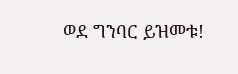ወደ ግንባር ይዝመቱ!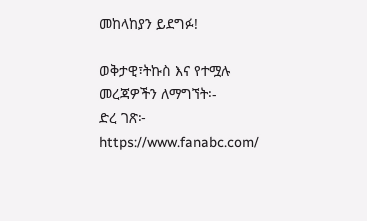መከላከያን ይደግፉ!

ወቅታዊ፣ትኩስ እና የተሟሉ መረጃዎችን ለማግኘት፡-
ድረ ገጽ፦ https://www.fanabc.com/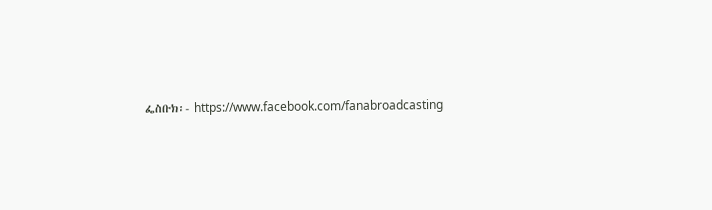ፌስቡክ፡- https://www.facebook.com/fanabroadcasting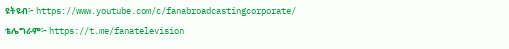ዩትዩብ፦ https://www.youtube.com/c/fanabroadcastingcorporate/
ቴሌግራም፦ https://t.me/fanatelevision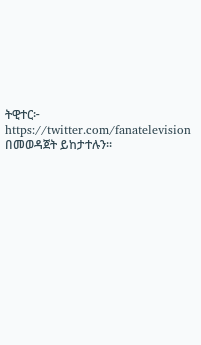ትዊተር፦ https://twitter.com/fanatelevision በመወዳጀት ይከታተሉን፡፡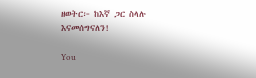ዘወትር፦ ከእኛ ጋር ስላሉ እናመሰግናለን!

You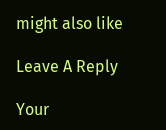might also like

Leave A Reply

Your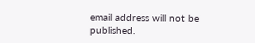email address will not be published.